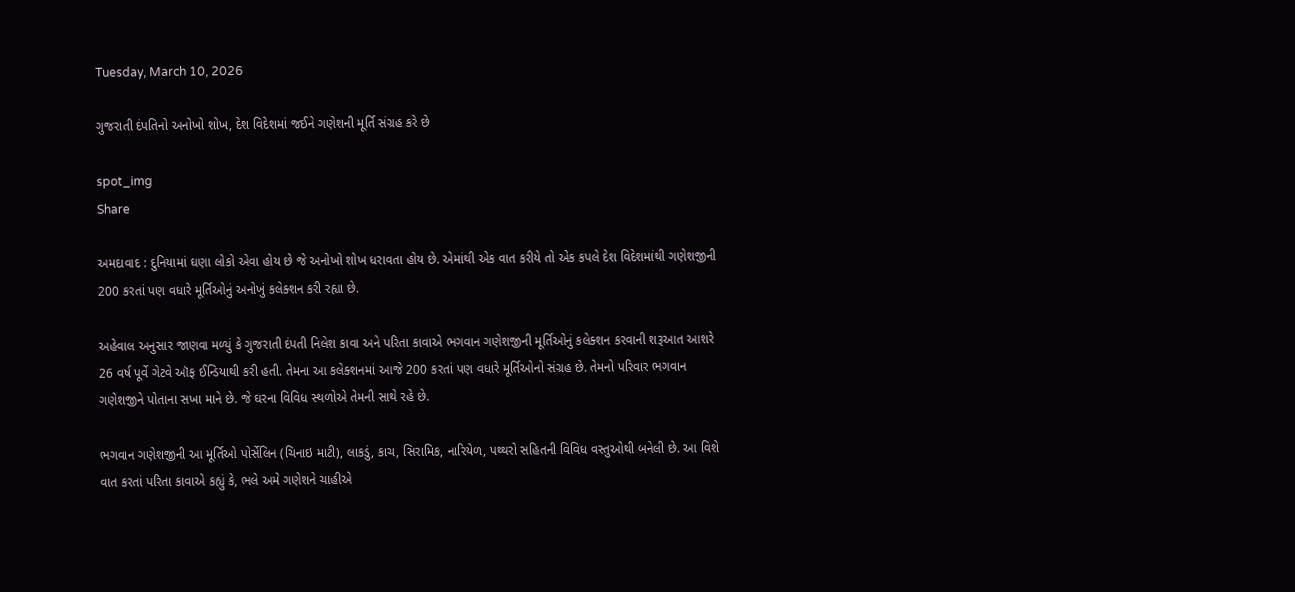Tuesday, March 10, 2026

ગુજરાતી દંપતિનો અનોખો શોખ, દેશ વિદેશમાં જઈને ગણેશની મૂર્તિ સંગ્રહ કરે છે

spot_img
Share

અમદાવાદ : દુનિયામાં ઘણા લોકો એવા હોય છે જે અનોખો શોખ ધરાવતા હોય છે. એમાંથી એક વાત કરીયે તો એક કપલે દેશ વિદેશમાંથી ગણેશજીની 200 કરતાં પણ વધારે મૂર્તિઓનું અનોખું કલેક્શન કરી રહ્યા છે.

અહેવાલ અનુસાર જાણવા મળ્યું કે ગુજરાતી દંપતી નિલેશ કાવા અને પરિતા કાવાએ ભગવાન ગણેશજીની મૂર્તિઓનું કલેક્શન કરવાની શરૂઆત આશરે 26 વર્ષ પૂર્વે ગેટવે ઑફ ઈન્ડિયાથી કરી હતી. તેમના આ કલેક્શનમાં આજે 200 કરતાં પણ વધારે મૂર્તિઓનો સંગ્રહ છે. તેમનો પરિવાર ભગવાન ગણેશજીને પોતાના સખા માને છે. જે ઘરના વિવિધ સ્થળોએ તેમની સાથે રહે છે.

ભગવાન ગણેશજીની આ મૂર્તિઓ પોર્સેલિન (ચિનાઇ માટી), લાકડું, કાચ, સિરામિક, નારિયેળ, પથ્થરો સહિતની વિવિધ વસ્તુઓથી બનેલી છે. આ વિશે વાત કરતાં પરિતા કાવાએ કહ્યું કે, ભલે અમે ગણેશને ચાહીએ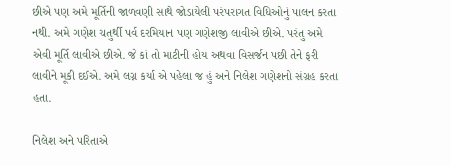છીએ પણ અમે મૂર્તિની જાળવણી સાથે જોડાયેલી પરંપરાગત વિધિઓનું પાલન કરતા નથી. અમે ગણેશ ચતુર્થી પર્વ દરમિયાન પણ ગણેશજી લાવીએ છીએ. પરંતુ અમે એવી મૂર્તિ લાવીએ છીએ. જે કાં તો માટીની હોય અથવા વિસર્જન પછી તેને ફરી લાવીને મૂકી દઈએ. અમે લગ્ન કર્યા એ પહેલા જ હું અને નિલેશ ગણેશનો સંગ્રહ કરતા હતા.

નિલેશ અને પરિતાએ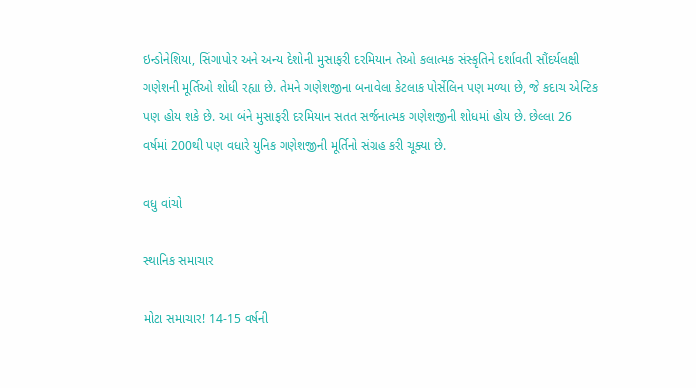ઇન્ડોનેશિયા, સિંગાપોર અને અન્ય દેશોની મુસાફરી દરમિયાન તેઓ કલાત્મક સંસ્કૃતિને દર્શાવતી સૌંદર્યલક્ષી ગણેશની મૂર્તિઓ શોધી રહ્યા છે. તેમને ગણેશજીના બનાવેલા કેટલાક પોર્સેલિન પણ મળ્યા છે, જે કદાચ એન્ટિક પણ હોય શકે છે. આ બંને મુસાફરી દરમિયાન સતત સર્જનાત્મક ગણેશજીની શોધમાં હોય છે. છેલ્લા 26 વર્ષમાં 200થી પણ વધારે યુનિક ગણેશજીની મૂર્તિનો સંગ્રહ કરી ચૂક્યા છે.

વધુ વાંચો

સ્થાનિક સમાચાર

મોટા સમાચાર! 14-15 વર્ષની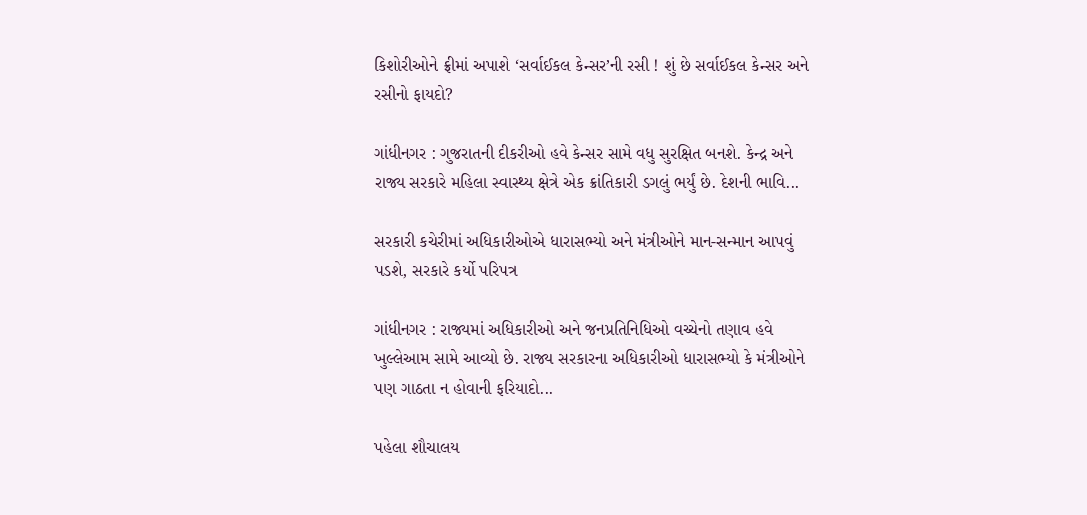કિશોરીઓને ફ્રીમાં અપાશે ‘સર્વાઈકલ કેન્સર’ની રસી ! શું છે સર્વાઈકલ કેન્સર અને રસીનો ફાયદો?

ગાંધીનગર : ગુજરાતની દીકરીઓ હવે કેન્સર સામે વધુ સુરક્ષિત બનશે. કેન્દ્ર અને રાજ્ય સરકારે મહિલા સ્વાસ્થ્ય ક્ષેત્રે એક ક્રાંતિકારી ડગલું ભર્યું છે. દેશની ભાવિ...

સરકારી કચેરીમાં અધિકારીઓએ ધારાસભ્યો અને મંત્રીઓને માન-સન્માન આપવું પડશે, સરકારે કર્યો પરિપત્ર

ગાંધીનગર : રાજ્યમાં અધિકારીઓ અને જનપ્રતિનિધિઓ વચ્ચેનો તણાવ હવે ખુલ્લેઆમ સામે આવ્યો છે. રાજ્ય સરકારના અધિકારીઓ ધારાસભ્યો કે મંત્રીઓને પણ ગાઠતા ન હોવાની ફરિયાદો...

પહેલા શૌચાલય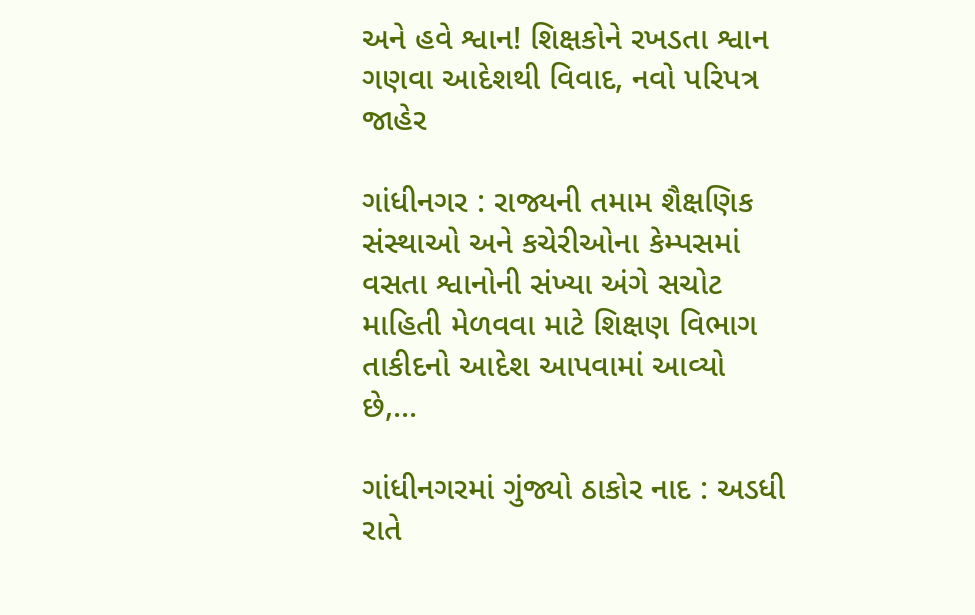અને હવે શ્વાન! શિક્ષકોને રખડતા શ્વાન ગણવા આદેશથી વિવાદ, નવો પરિપત્ર જાહેર

ગાંધીનગર : રાજ્યની તમામ શૈક્ષણિક સંસ્થાઓ અને કચેરીઓના કેમ્પસમાં વસતા શ્વાનોની સંખ્યા અંગે સચોટ માહિતી મેળવવા માટે શિક્ષણ વિભાગ તાકીદનો આદેશ આપવામાં આવ્યો છે,...

ગાંધીનગરમાં ગુંજ્યો ઠાકોર નાદ : અડધી રાતે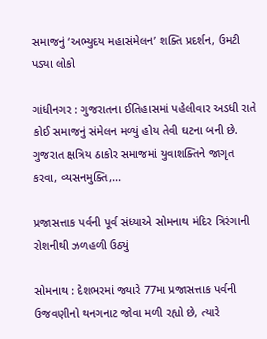સમાજનું ‘અભ્યુદય મહાસંમેલન’ શક્તિ પ્રદર્શન, ઉમટી પડ્યા લોકો

ગાંધીનગર : ગુજરાતના ઈતિહાસમાં પહેલીવાર અડધી રાતે કોઈ સમાજનું સંમેલન મળ્યું હોય તેવી ઘટના બની છે. ગુજરાત ક્ષત્રિય ઠાકોર સમાજમાં યુવાશક્તિને જાગૃત કરવા, વ્યસનમુક્તિ,...

પ્રજાસત્તાક પર્વની પૂર્વ સંધ્યાએ સોમનાથ મંદિર ત્રિરંગાની રોશનીથી ઝળહળી ઉઠ્યું

સોમનાથ : દેશભરમાં જ્યારે 77મા પ્રજાસત્તાક પર્વની ઉજવણીનો થનગનાટ જોવા મળી રહ્યો છે, ત્યારે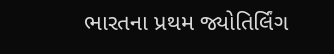ભારતના પ્રથમ જ્યોતિર્લિંગ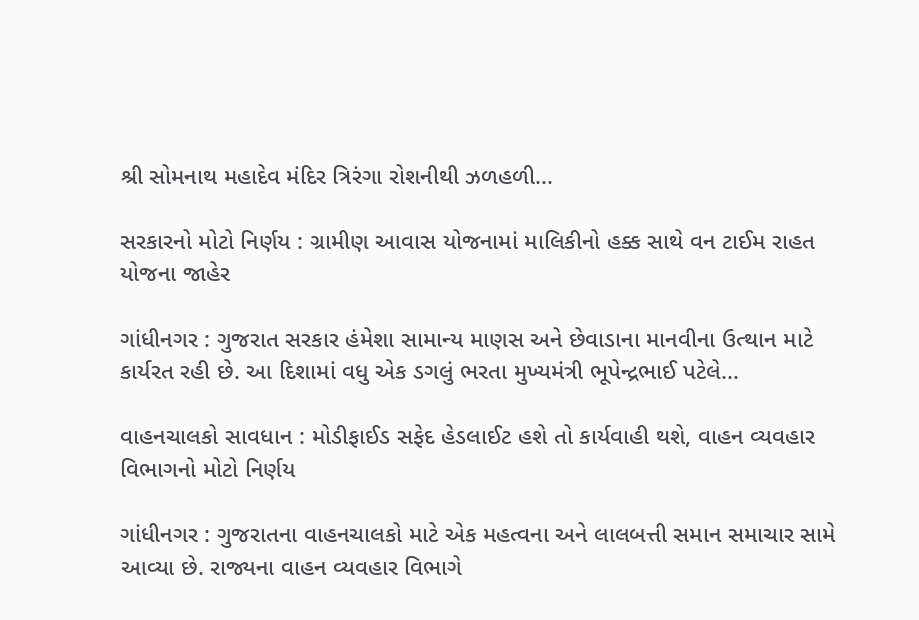શ્રી સોમનાથ મહાદેવ મંદિર ત્રિરંગા રોશનીથી ઝળહળી...

સરકારનો મોટો નિર્ણય : ગ્રામીણ આવાસ યોજનામાં માલિકીનો હક્ક સાથે વન ટાઈમ રાહત યોજના જાહેર

ગાંધીનગર : ગુજરાત સરકાર હંમેશા સામાન્ય માણસ અને છેવાડાના માનવીના ઉત્થાન માટે કાર્યરત રહી છે. આ દિશામાં વધુ એક ડગલું ભરતા મુખ્યમંત્રી ભૂપેન્દ્રભાઈ પટેલે...

વાહનચાલકો સાવધાન : મોડીફાઈડ સફેદ હેડલાઈટ હશે તો કાર્યવાહી થશે, વાહન વ્યવહાર વિભાગનો મોટો નિર્ણય

ગાંધીનગર : ગુજરાતના વાહનચાલકો માટે એક મહત્વના અને લાલબત્તી સમાન સમાચાર સામે આવ્યા છે. રાજ્યના વાહન વ્યવહાર વિભાગે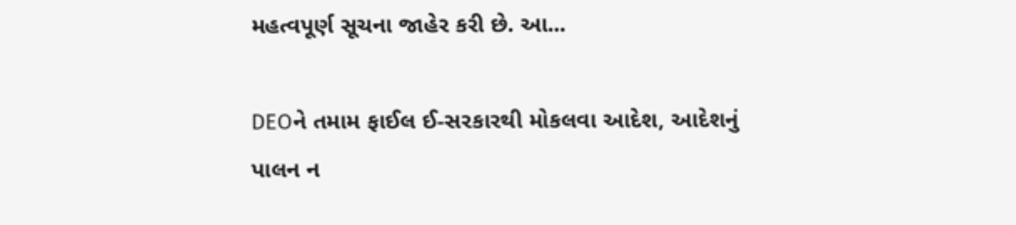મહત્વપૂર્ણ સૂચના જાહેર કરી છે. આ...

DEOને તમામ ફાઈલ ઈ-સરકારથી મોકલવા આદેશ, આદેશનું પાલન ન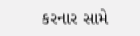કરનાર સામે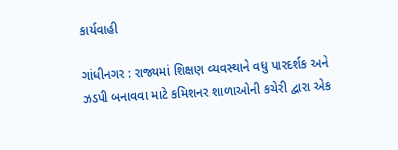કાર્યવાહી

ગાંધીનગર : રાજ્યમાં શિક્ષણ વ્યવસ્થાને વધુ પારદર્શક અને ઝડપી બનાવવા માટે કમિશનર શાળાઓની કચેરી દ્વારા એક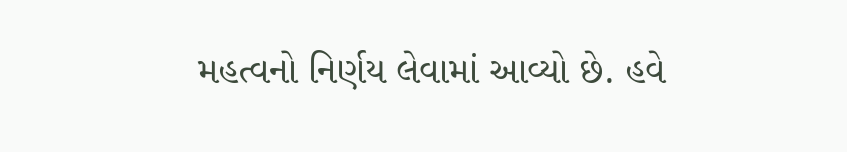મહત્વનો નિર્ણય લેવામાં આવ્યો છે. હવે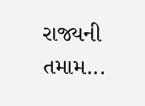રાજ્યની તમામ...